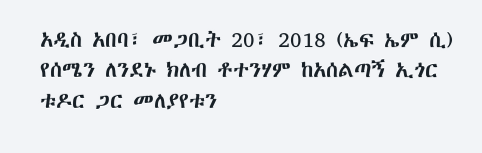አዲስ አበባ፣ መጋቢት 20፣ 2018 (ኤፍ ኤም ሲ) የሰሜን ለንደኑ ክለብ ቶተንሃም ከአሰልጣኝ ኢጎር ቱዶር ጋር መለያየቱን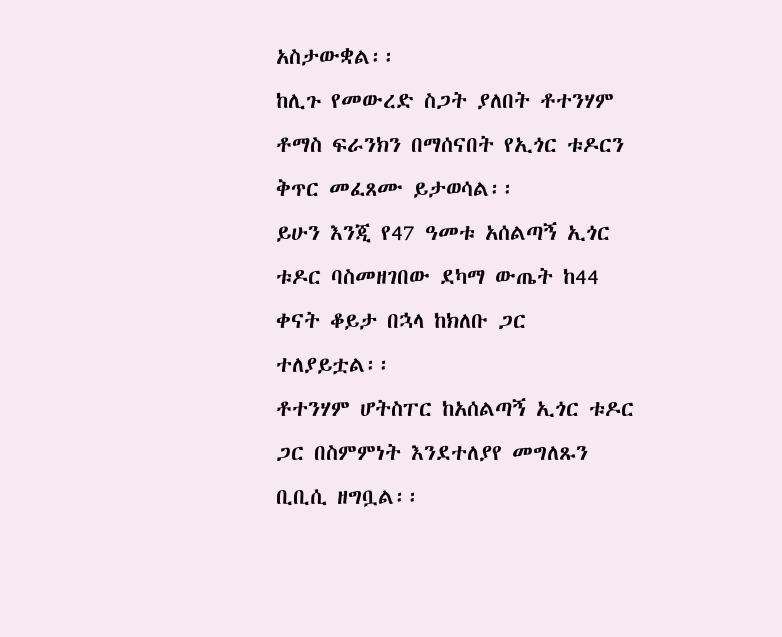አስታውቋል፡፡
ከሊጉ የመውረድ ስጋት ያለበት ቶተንሃም ቶማስ ፍራንክን በማሰናበት የኢጎር ቱዶርን ቅጥር መፈጸሙ ይታወሳል፡፡
ይሁን እንጂ የ47 ዓመቱ አሰልጣኝ ኢጎር ቱዶር ባስመዘገበው ደካማ ውጤት ከ44 ቀናት ቆይታ በኋላ ከክለቡ ጋር
ተለያይቷል፡፡
ቶተንሃም ሆትስፐር ከአሰልጣኝ ኢጎር ቱዶር ጋር በስምምነት እንደተለያየ መግለጹን ቢቢሲ ዘግቧል፡፡